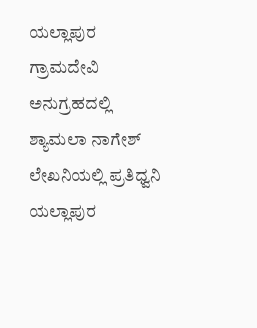ಯಲ್ಲಾಪುರ ಗ್ರಾಮದೇವಿ ಅನುಗ್ರಹದಲ್ಲಿ ಶ್ಯಾಮಲಾ ನಾಗೇಶ್ ಲೇಖನಿಯಲ್ಲಿ ಪ್ರತಿಧ್ವನಿ ಯಲ್ಲಾಪುರ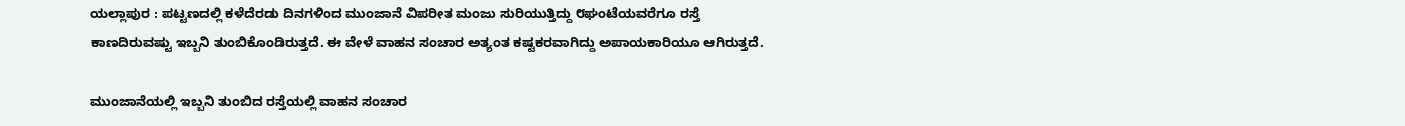ಯಲ್ಲಾಪುರ : ಪಟ್ಟಣದಲ್ಲಿ ಕಳೆದೆರಡು ದಿನಗಳಿಂದ ಮುಂಜಾನೆ ವಿಪರೀತ ಮಂಜು ಸುರಿಯುತ್ತಿದ್ದು ೮ಘಂಟೆಯವರೆಗೂ ರಸ್ತೆ ಕಾಣದಿರುವಷ್ಟು ಇಬ್ಬನಿ ತುಂಬಿಕೊಂಡಿರುತ್ತದೆ. ಈ ವೇಳೆ ವಾಹನ ಸಂಚಾರ ಅತ್ಯಂತ ಕಷ್ಟಕರವಾಗಿದ್ದು ಅಪಾಯಕಾರಿಯೂ ಆಗಿರುತ್ತದೆ.

ಮುಂಜಾನೆಯಲ್ಲಿ ಇಬ್ಬನಿ ತುಂಬಿದ ರಸ್ತೆಯಲ್ಲಿ ವಾಹನ ಸಂಚಾರ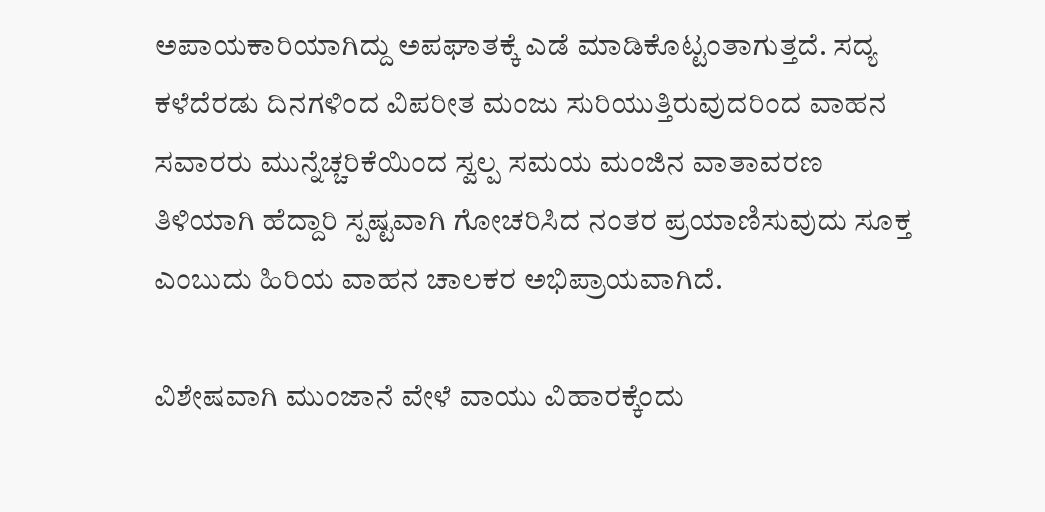ಅಪಾಯಕಾರಿಯಾಗಿದ್ದು ಅಪಘಾತಕ್ಕೆ ಎಡೆ ಮಾಡಿಕೊಟ್ಟಂತಾಗುತ್ತದೆ. ಸದ್ಯ ಕಳೆದೆರಡು ದಿನಗಳಿಂದ ವಿಪರೀತ ಮಂಜು ಸುರಿಯುತ್ತಿರುವುದರಿಂದ ವಾಹನ ಸವಾರರು ಮುನ್ನೆಚ್ಚರಿಕೆಯಿಂದ ಸ್ವಲ್ಪ ಸಮಯ ಮಂಜಿನ ವಾತಾವರಣ ತಿಳಿಯಾಗಿ ಹೆದ್ದಾರಿ ಸ್ಪಷ್ಟವಾಗಿ ಗೋಚರಿಸಿದ ನಂತರ ಪ್ರಯಾಣಿಸುವುದು ಸೂಕ್ತ ಎಂಬುದು ಹಿರಿಯ ವಾಹನ ಚಾಲಕರ ಅಭಿಪ್ರಾಯವಾಗಿದೆ.

ವಿಶೇಷವಾಗಿ ಮುಂಜಾನೆ ವೇಳೆ ವಾಯು ವಿಹಾರಕ್ಕೆಂದು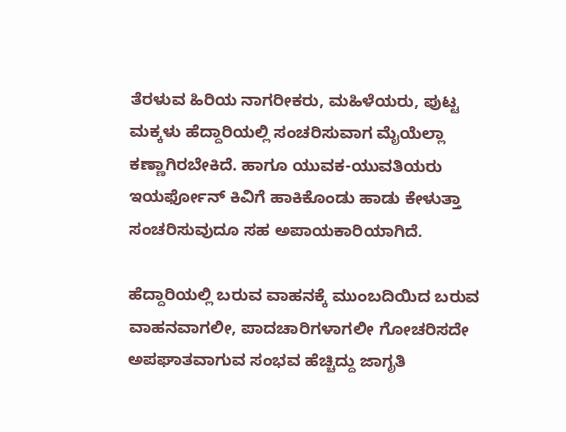ತೆರಳುವ ಹಿರಿಯ ನಾಗರೀಕರು, ಮಹಿಳೆಯರು, ಪುಟ್ಟ ಮಕ್ಕಳು ಹೆದ್ದಾರಿಯಲ್ಲಿ ಸಂಚರಿಸುವಾಗ ಮೈಯೆಲ್ಲಾ ಕಣ್ಣಾಗಿರಬೇಕಿದೆ. ಹಾಗೂ ಯುವಕ-ಯುವತಿಯರು ಇಯರ್ಫೋನ್ ಕಿವಿಗೆ ಹಾಕಿಕೊಂಡು ಹಾಡು ಕೇಳುತ್ತಾ ಸಂಚರಿಸುವುದೂ ಸಹ ಅಪಾಯಕಾರಿಯಾಗಿದೆ.

ಹೆದ್ದಾರಿಯಲ್ಲಿ ಬರುವ ವಾಹನಕ್ಕೆ ಮುಂಬದಿಯಿದ ಬರುವ ವಾಹನವಾಗಲೀ, ಪಾದಚಾರಿಗಳಾಗಲೀ ಗೋಚರಿಸದೇ ಅಪಘಾತವಾಗುವ ಸಂಭವ ಹೆಚ್ಚಿದ್ದು ಜಾಗೃತಿ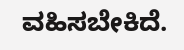ವಹಿಸಬೇಕಿದೆ.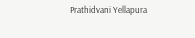Prathidvani Yellapura